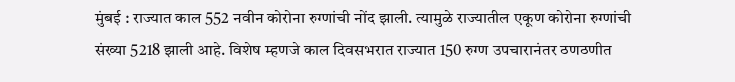मुंबई : राज्यात काल 552 नवीन कोरोना रुग्णांची नोंद झाली. त्यामुळे राज्यातील एकूण कोरोना रुग्णांची संख्या 5218 झाली आहे. विशेष म्हणजे काल दिवसभरात राज्यात 150 रुग्ण उपचारानंतर ठणठणीत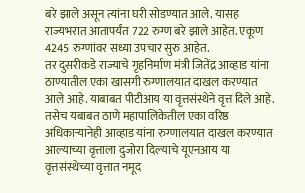बरे झाले असून त्यांना घरी सोडण्यात आले. यासह राज्यभरात आतापर्यंत 722 रुग्ण बरे झाले आहेत. एकूण 4245 रुग्णांवर सध्या उपचार सुरु आहेत.
तर दुसरीकडे राज्याचे गृहनिर्माण मंत्री जितेंद्र आव्हाड यांना ठाण्यातील एका खासगी रुग्णालयात दाखल करण्यात आले आहे. याबाबत पीटीआय या वृत्तसंस्थेने वृत्त दिले आहे.
तसेच यबाबत ठाणे महापालिकेतील एका वरिष्ठ अधिकाऱ्यानेही आव्हाड यांना रुग्णालयात दाखल करण्यात आल्याच्या वृत्ताला दुजोरा दिल्याचे यूएनआय या वृत्तसंस्थेच्या वृत्तात नमूद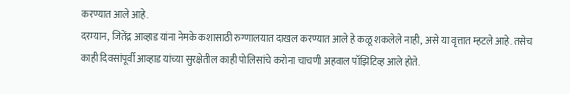करण्यात आले आहे.
दरम्यान, जितेंद्र आव्हाड यांना नेमके कशासाठी रुग्णालयात दाखल करण्यात आले हे कळू शकलेले नाही, असे या वृत्तात म्हटले आहे. तसेच काही दिवसांपूर्वी आव्हाड यांच्या सुरक्षेतील काही पोलिसांचे करोना चाचणी अहवाल पॉझिटिव्ह आले होते.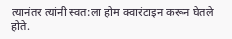त्यानंतर त्यांनी स्वत:ला होम क्वारंटाइन करून घेतले होते.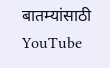बातम्यांसाठी YouTube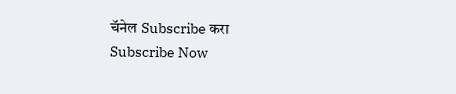चॅनेल Subscribe करा
Subscribe Now